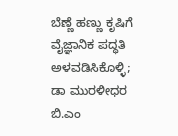ಬೆಣ್ಣೆ ಹಣ್ಣು ಕೃಷಿಗೆ ವೈಜ್ಞಾನಿಕ ಪದ್ಧತಿ ಅಳವಡಿಸಿಕೊಳ್ಳಿ; ಡಾ ಮುರಳೀಧರ ಬಿ.ಎಂ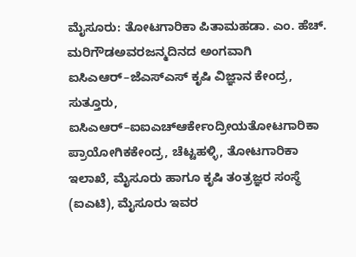ಮೈಸೂರು: ತೋಟಗಾರಿಕಾ ಪಿತಾಮಹಡಾ. ಎಂ. ಹೆಚ್. ಮರಿಗೌಡಅವರಜನ್ಮದಿನದ ಅಂಗವಾಗಿ ಐಸಿಎಆರ್–ಜೆಎಸ್ಎಸ್ ಕೃಷಿ ವಿಜ್ಞಾನ ಕೇಂದ್ರ, ಸುತ್ತೂರು, ಐಸಿಎಆರ್–ಐಐಎಚ್ಆರ್ಕೇಂದ್ರೀಯತೋಟಗಾರಿಕಾ ಪ್ರಾಯೋಗಿಕಕೇಂದ್ರ, ಚೆಟ್ಟಹಳ್ಳಿ, ತೋಟಗಾರಿಕಾ ಇಲಾಖೆ, ಮೈಸೂರು ಹಾಗೂ ಕೃಷಿ ತಂತ್ರಜ್ಞರ ಸಂಸ್ಥೆ (ಐಎಟಿ), ಮೈಸೂರು ಇವರ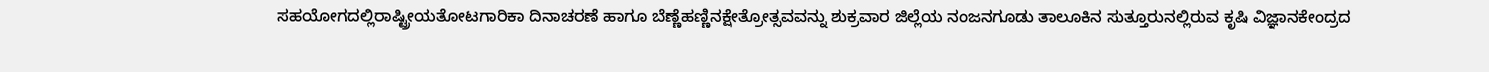ಸಹಯೋಗದಲ್ಲಿರಾಷ್ಟ್ರೀಯತೋಟಗಾರಿಕಾ ದಿನಾಚರಣೆ ಹಾಗೂ ಬೆಣ್ಣೆಹಣ್ಣಿನಕ್ಷೇತ್ರೋತ್ಸವವನ್ನು ಶುಕ್ರವಾರ ಜಿಲ್ಲೆಯ ನಂಜನಗೂಡು ತಾಲೂಕಿನ ಸುತ್ತೂರುನಲ್ಲಿರುವ ಕೃಷಿ ವಿಜ್ಞಾನಕೇಂದ್ರದ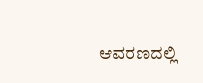ಆವರಣದಲ್ಲಿ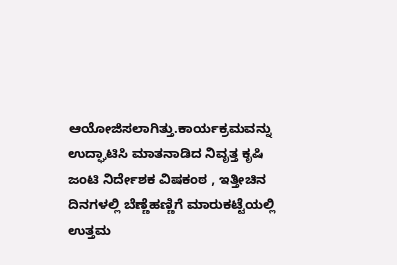ಆಯೋಜಿಸಲಾಗಿತ್ತು.ಕಾರ್ಯಕ್ರಮವನ್ನು ಉದ್ಘಾಟಿಸಿ ಮಾತನಾಡಿದ ನಿವೃತ್ತ ಕೃಷಿ ಜಂಟಿ ನಿರ್ದೇಶಕ ವಿಷಕಂಠ , ಇತ್ತೀಚಿನ ದಿನಗಳಲ್ಲಿ ಬೆಣ್ಣೆಹಣ್ಣಿಗೆ ಮಾರುಕಟ್ಟೆಯಲ್ಲಿ ಉತ್ತಮ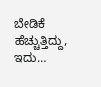ಬೇಡಿಕೆ ಹೆಚ್ಚುತ್ತಿದ್ದು, ಇದು…